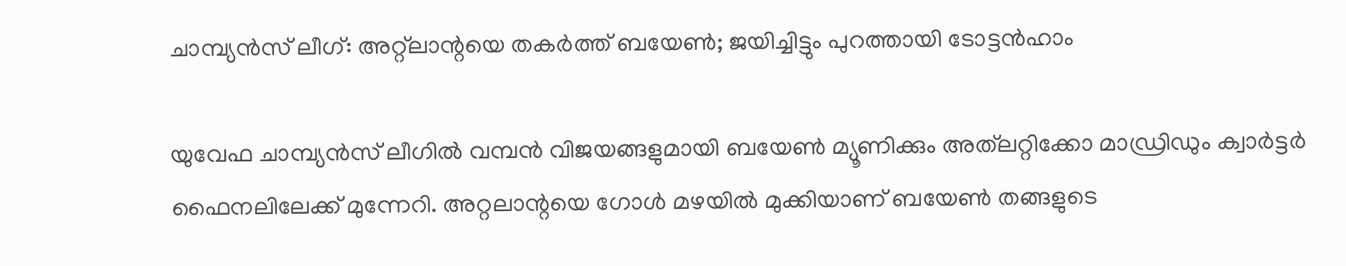ചാമ്പ്യൻസ് ലീഗ്: അറ്റ്ലാന്റയെ തകർത്ത് ബയേൺ; ജയിച്ചിട്ടും പുറത്തായി ടോട്ടൻഹാം

യുവേഫ ചാമ്പ്യൻസ് ലീഗിൽ വമ്പൻ വിജയങ്ങളുമായി ബയേൺ മ്യൂണിക്കും അത്‌ലറ്റിക്കോ മാഡ്രിഡും ക്വാർട്ടർ ഫൈനലിലേക്ക് മുന്നേറി. അറ്റലാന്റയെ ഗോൾ മഴയിൽ മുക്കിയാണ് ബയേൺ തങ്ങളുടെ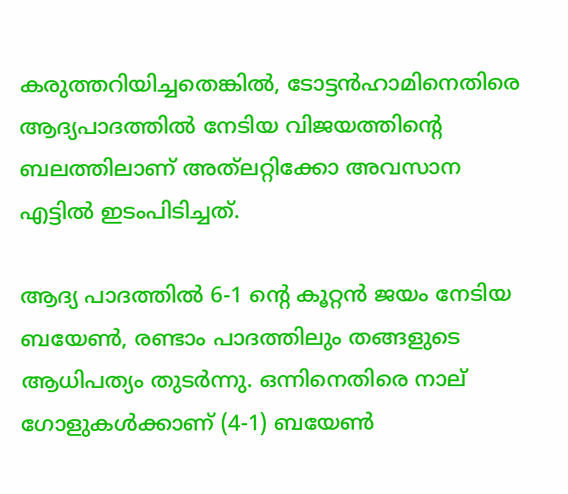കരുത്തറിയിച്ചതെങ്കിൽ, ടോട്ടൻഹാമിനെതിരെ ആദ്യപാദത്തിൽ നേടിയ വിജയത്തിന്‍റെ ബലത്തിലാണ് അത്‌ലറ്റിക്കോ അവസാന എട്ടിൽ ഇടംപിടിച്ചത്.

ആദ്യ പാദത്തിൽ 6-1 ന്റെ കൂറ്റൻ ജയം നേടിയ ബയേൺ, രണ്ടാം പാദത്തിലും തങ്ങളുടെ ആധിപത്യം തുടർന്നു. ഒന്നിനെതിരെ നാല് ഗോളുകൾക്കാണ് (4-1) ബയേൺ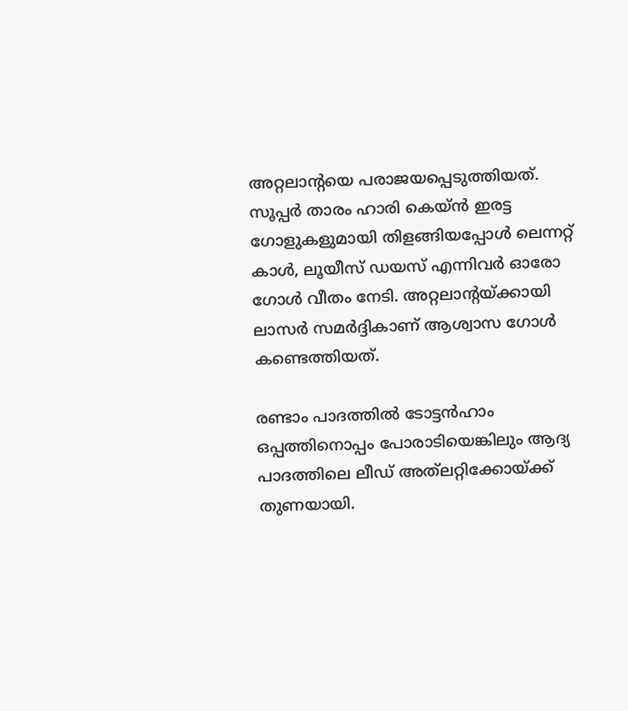അറ്റലാന്റയെ പരാജയപ്പെടുത്തിയത്. സൂപ്പർ താരം ഹാരി കെയ്ൻ ഇരട്ട ഗോളുകളുമായി തിളങ്ങിയപ്പോൾ ലെന്നറ്റ് കാൾ, ലൂയീസ് ഡയസ് എന്നിവർ ഓരോ ഗോൾ വീതം നേടി. അറ്റലാന്റയ്ക്കായി ലാസർ സമർദ്ദികാണ് ആശ്വാസ ഗോൾ കണ്ടെത്തിയത്.

രണ്ടാം പാദത്തിൽ ടോട്ടൻഹാം ഒപ്പത്തിനൊപ്പം പോരാടിയെങ്കിലും ആദ്യ പാദത്തിലെ ലീഡ് അത്‌ലറ്റിക്കോയ്ക്ക് തുണയായി.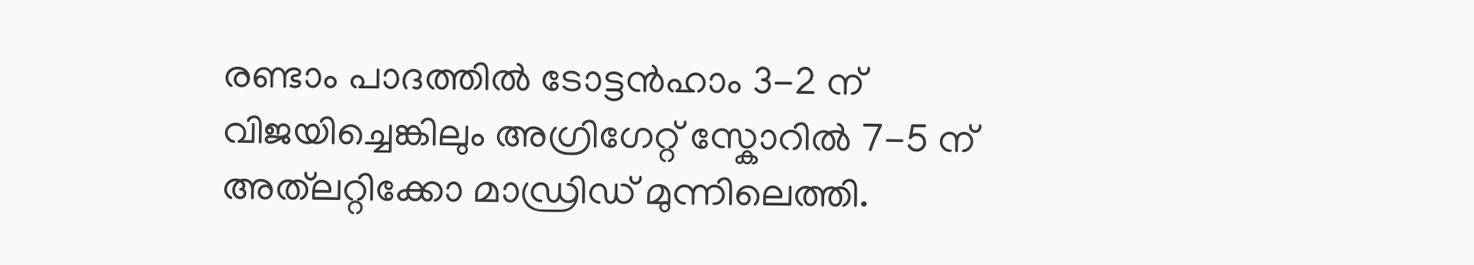രണ്ടാം പാദത്തിൽ ടോട്ടൻഹാം 3-2 ന് വിജയിച്ചെങ്കിലും അഗ്രിഗേറ്റ് സ്കോറിൽ 7-5 ന് അത്‌ലറ്റിക്കോ മാഡ്രിഡ് മുന്നിലെത്തി.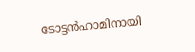ടോട്ടൻഹാമിനായി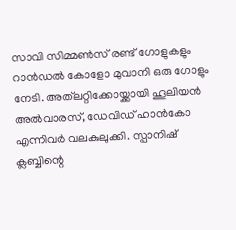സാവി സിമ്മൺസ് രണ്ട് ഗോളുകളും റാൻഡൽ കോളോ മുവാനി ഒരു ഗോളും നേടി. അത്‌ലറ്റിക്കോയ്ക്കായി ഹൂലിയൻ അൽവാരസ്, ഡേവിഡ് ഹാൻകോ എന്നിവർ വലകുലുക്കി. സ്പാനിഷ് ക്ലബ്ബിന്റെ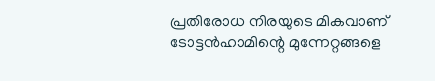പ്രതിരോധ നിരയുടെ മികവാണ് ടോട്ടൻഹാമിന്റെ മുന്നേറ്റങ്ങളെ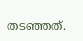തടഞ്ഞത്.